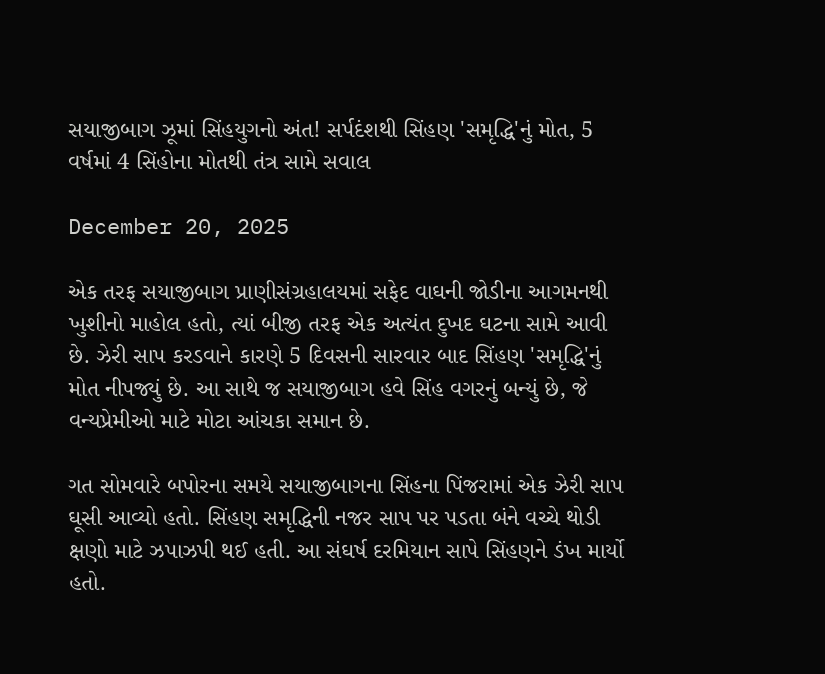સયાજીબાગ ઝૂમાં સિંહયુગનો અંત! સર્પદંશથી સિંહણ 'સમૃદ્ધિ'નું મોત, 5 વર્ષમાં 4 સિંહોના મોતથી તંત્ર સામે સવાલ

December 20, 2025

એક તરફ સયાજીબાગ પ્રાણીસંગ્રહાલયમાં સફેદ વાઘની જોડીના આગમનથી ખુશીનો માહોલ હતો, ત્યાં બીજી તરફ એક અત્યંત દુખદ ઘટના સામે આવી છે. ઝેરી સાપ કરડવાને કારણે 5 દિવસની સારવાર બાદ સિંહણ 'સમૃદ્ધિ'નું મોત નીપજ્યું છે. આ સાથે જ સયાજીબાગ હવે સિંહ વગરનું બન્યું છે, જે વન્યપ્રેમીઓ માટે મોટા આંચકા સમાન છે.

ગત સોમવારે બપોરના સમયે સયાજીબાગના સિંહના પિંજરામાં એક ઝેરી સાપ ઘૂસી આવ્યો હતો. સિંહણ સમૃદ્ધિની નજર સાપ પર પડતા બંને વચ્ચે થોડી ક્ષણો માટે ઝપાઝપી થઈ હતી. આ સંઘર્ષ દરમિયાન સાપે સિંહણને ડંખ માર્યો હતો.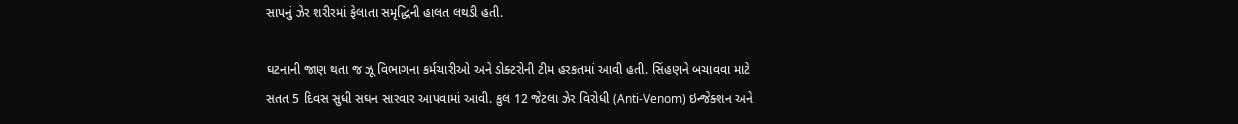સાપનું ઝેર શરીરમાં ફેલાતા સમૃદ્ધિની હાલત લથડી હતી.

ઘટનાની જાણ થતા જ ઝૂ વિભાગના કર્મચારીઓ અને ડોક્ટરોની ટીમ હરકતમાં આવી હતી. સિંહણને બચાવવા માટે સતત 5 દિવસ સુધી સઘન સારવાર આપવામાં આવી. કુલ 12 જેટલા ઝેર વિરોધી (Anti-Venom) ઇન્જેક્શન અને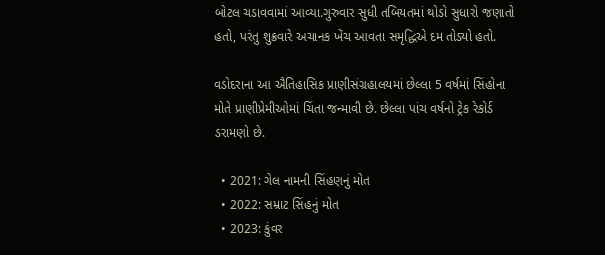બોટલ ચડાવવામાં આવ્યા.ગુરુવાર સુધી તબિયતમાં થોડો સુધારો જણાતો હતો, પરંતુ શુક્રવારે અચાનક ખેંચ આવતા સમૃદ્ધિએ દમ તોડ્યો હતો.

વડોદરાના આ ઐતિહાસિક પ્રાણીસંગ્રહાલયમાં છેલ્લા 5 વર્ષમાં સિંહોના મોતે પ્રાણીપ્રેમીઓમાં ચિંતા જન્માવી છે. છેલ્લા પાંચ વર્ષનો ટ્રેક રેકોર્ડ ડરામણો છે.

  • 2021: ગેલ નામની સિંહણનું મોત
  • 2022: સમ્રાટ સિંહનું મોત
  • 2023: કુંવર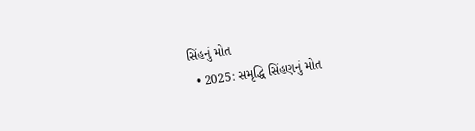સિંહનું મોત
  • 2025: સમૃદ્ધિ સિંહણનું મોત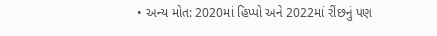• અન્ય મોત: 2020માં હિપ્પો અને 2022માં રીંછનું પણ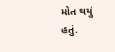મોત થયું હતું.